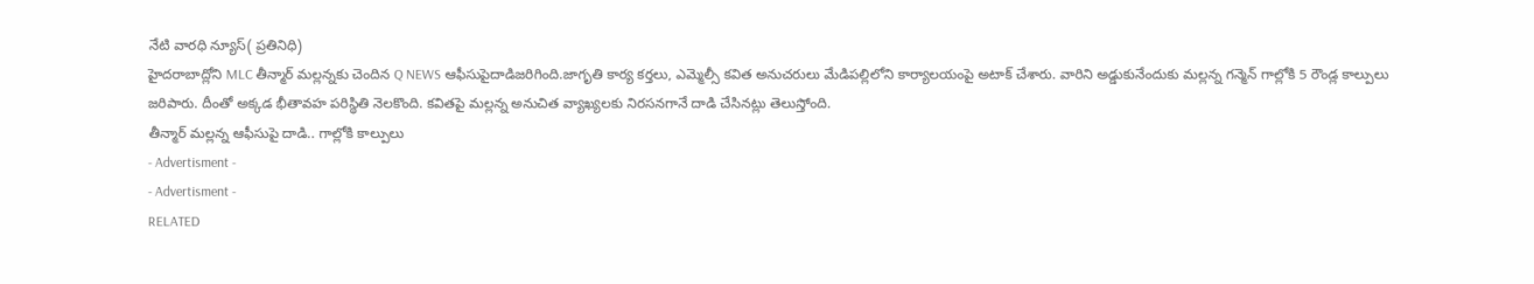నేటి వారధి న్యూస్( ప్రతినిధి)
హైదరాబాద్లోని MLC తీన్మార్ మల్లన్నకు చెందిన Q NEWS ఆఫీసుపైదాడిజరిగింది.జాగృతి కార్య కర్తలు, ఎమ్మెల్సీ కవిత అనుచరులు మేడిపల్లిలోని కార్యాలయంపై అటాక్ చేశారు. వారిని అడ్డుకునేందుకు మల్లన్న గన్మెన్ గాల్లోకి 5 రౌండ్ల కాల్పులు జరిపారు. దీంతో అక్కడ భీతావహ పరిస్థితి నెలకొంది. కవితపై మల్లన్న అనుచిత వ్యాఖ్యలకు నిరసనగానే దాడి చేసినట్లు తెలుస్తోంది.
తీన్మార్ మల్లన్న ఆఫీసుపై దాడి.. గాల్లోకి కాల్పులు
- Advertisment -
- Advertisment -
RELATED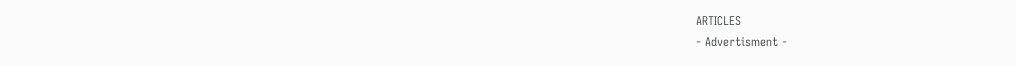ARTICLES
- Advertisment -